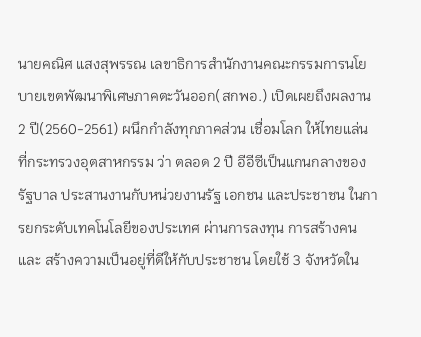นายคณิศ แสงสุพรรณ เลขาธิการสำนักงานคณะกรรมการนโยบายเขตพัฒนาพิเศษภาคตะวันออก(สกพอ.) เปิดเผยถึงผลงาน 2 ปี(2560-2561) ผนึกกำลังทุกภาคส่วน เชื่อมโลก ให้ไทยแล่น ที่กระทรวงอุตสาหกรรม ว่า ตลอด 2 ปี อีอีซีเป็นแกนกลางของรัฐบาล ประสานงานกับหน่วยงานรัฐ เอกชน และประชาชน ในการยกระดับเทคโนโลยีของประเทศ ผ่านการลงทุน การสร้างคน และ สร้างความเป็นอยู่ที่ดีให้กับประชาชน โดยใช้ 3 จังหวัดใน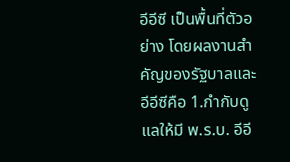อีอีซี เป็นพื้นที่ตัวอย่าง โดยผลงานสำคัญของรัฐบาลและอีอีซีคือ 1.กำกับดูแลให้มี พ.ร.บ. อีอี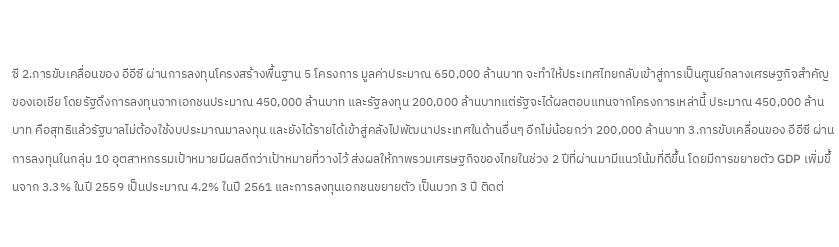ซี 2.การขับเคลื่อนของ อีอีซี ผ่านการลงทุนโครงสร้างพื้นฐาน 5 โครงการ มูลค่าประมาณ 650,000 ล้านบาท จะทำให้ประเทศไทยกลับเข้าสู่การเป็นศูนย์กลางเศรษฐกิจสำคัญของเอเชีย โดยรัฐดึงการลงทุนจากเอกชนประมาณ 450,000 ล้านบาท และรัฐลงทุน 200,000 ล้านบาทแต่รัฐจะได้ผลตอบแทนจากโครงการเหล่านี้ ประมาณ 450,000 ล้านบาท คือสุทธิแล้วรัฐบาลไม่ต้องใช้งบประมาณมาลงทุน และยังได้รายได้เข้าสู่คลังไปพัฒนาประเทศในด้านอื่นๆ อีกไม่น้อยกว่า 200,000 ล้านบาท 3.การขับเคลื่อนของ อีอีซี ผ่านการลงทุนในกลุ่ม 10 อุตสาหกรรมเป้าหมายมีผลดีกว่าเป้าหมายที่วางไว้ ส่งผลให้ภาพรวมเศรษฐกิจของไทยในช่วง 2 ปีที่ผ่านมามีแนวโน้มที่ดีขึ้น โดยมีการขยายตัว GDP เพิ่มขึ้นจาก 3.3% ในปี 2559 เป็นประมาณ 4.2% ในปี 2561 และการลงทุนเอกชนขยายตัว เป็นบวก 3 ปี ติดต่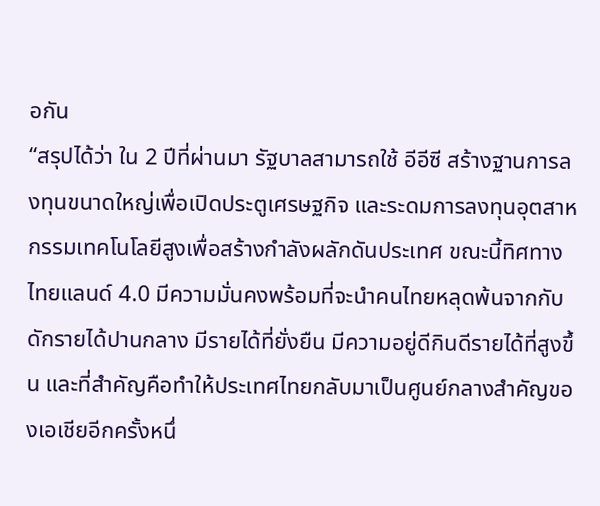อกัน
“สรุปได้ว่า ใน 2 ปีที่ผ่านมา รัฐบาลสามารถใช้ อีอีซี สร้างฐานการลงทุนขนาดใหญ่เพื่อเปิดประตูเศรษฐกิจ และระดมการลงทุนอุตสาหกรรมเทคโนโลยีสูงเพื่อสร้างกำลังผลักดันประเทศ ขณะนี้ทิศทางไทยแลนด์ 4.0 มีความมั่นคงพร้อมที่จะนำคนไทยหลุดพ้นจากกับดักรายได้ปานกลาง มีรายได้ที่ยั่งยืน มีความอยู่ดีกินดีรายได้ที่สูงขึ้น และที่สำคัญคือทำให้ประเทศไทยกลับมาเป็นศูนย์กลางสำคัญของเอเชียอีกครั้งหนึ่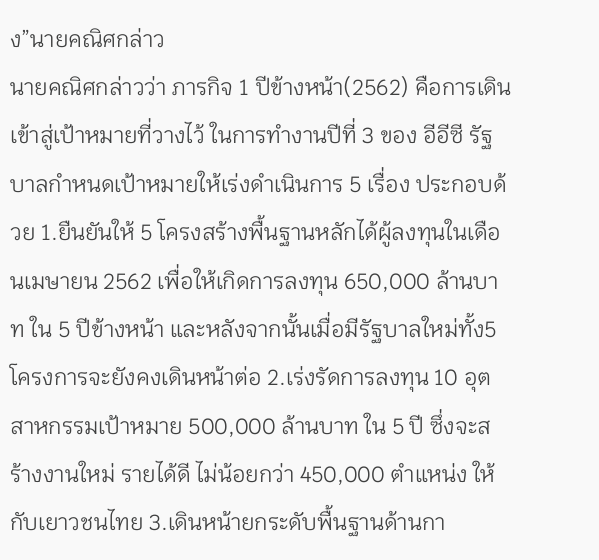ง”นายคณิศกล่าว
นายคณิศกล่าวว่า ภารกิจ 1 ปีข้างหน้า(2562) คือการเดินเข้าสู่เป้าหมายที่วางไว้ ในการทำงานปีที่ 3 ของ อีอีซี รัฐบาลกำหนดเป้าหมายให้เร่งดำเนินการ 5 เรื่อง ประกอบด้วย 1.ยืนยันให้ 5 โครงสร้างพื้นฐานหลักได้ผู้ลงทุนในเดือนเมษายน 2562 เพื่อให้เกิดการลงทุน 650,000 ล้านบาท ใน 5 ปีข้างหน้า และหลังจากนั้นเมื่อมีรัฐบาลใหม่ทั้ง5โครงการจะยังคงเดินหน้าต่อ 2.เร่งรัดการลงทุน 10 อุตสาหกรรมเป้าหมาย 500,000 ล้านบาท ใน 5 ปี ซึ่งจะสร้างงานใหม่ รายได้ดี ไม่น้อยกว่า 450,000 ตำแหน่ง ให้กับเยาวชนไทย 3.เดินหน้ายกระดับพื้นฐานด้านกา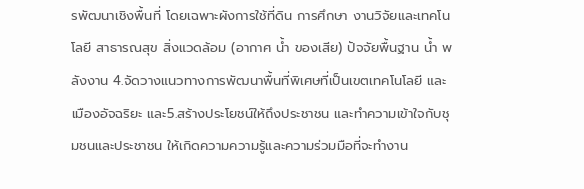รพัฒนาเชิงพื้นที่ โดยเฉพาะผังการใช้ที่ดิน การศึกษา งานวิจัยและเทคโนโลยี สาธารณสุข สิ่งแวดล้อม (อากาศ น้ำ ของเสีย) ปัจจัยพื้นฐาน น้ำ พลังงาน 4.จัดวางแนวทางการพัฒนาพื้นที่พิเศษที่เป็นเขตเทคโนโลยี และเมืองอัจฉริยะ และ5.สร้างประโยชน์ให้ถึงประชาชน และทำความเข้าใจกับชุมชนและประชาชน ให้เกิดความความรู้และความร่วมมือที่จะทำงาน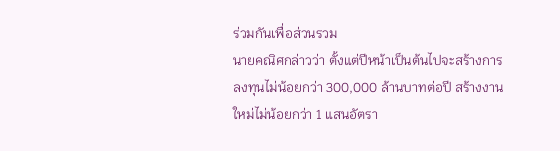ร่วมกันเพื่อส่วนรวม
นายคณิศกล่าวว่า ตั้งแต่ปีหน้าเป็นต้นไปจะสร้างการลงทุนไม่น้อยกว่า 300,000 ล้านบาทต่อปี สร้างงานใหม่ไม่น้อยกว่า 1 แสนอัตรา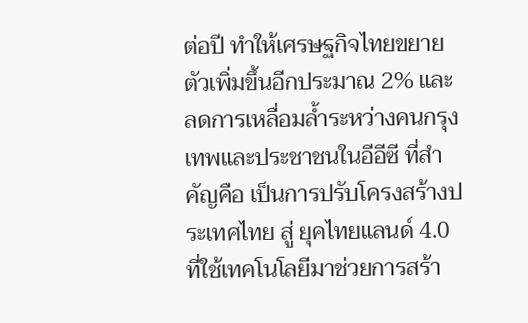ต่อปี ทำให้เศรษฐกิจไทยขยายตัวเพิ่มขึ้นอีกประมาณ 2% และลดการเหลื่อมล้ำระหว่างคนกรุงเทพและประชาชนในอีอีซี ที่สำคัญคือ เป็นการปรับโครงสร้างประเทศไทย สู่ ยุคไทยแลนด์ 4.0 ที่ใช้เทคโนโลยีมาช่วยการสร้า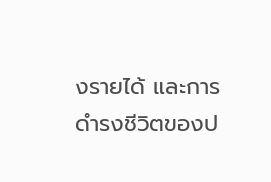งรายได้ และการดำรงชีวิตของป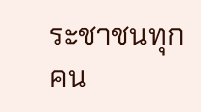ระชาชนทุกคน